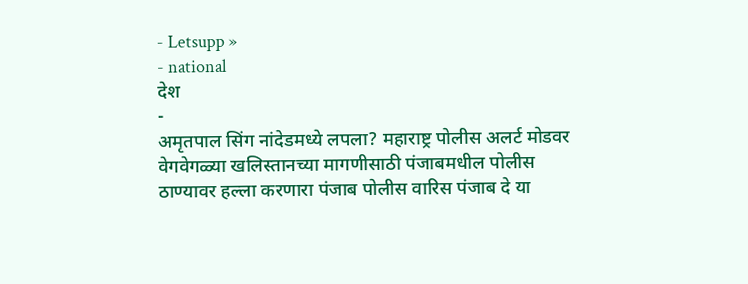- Letsupp »
- national
देश
-
अमृतपाल सिंग नांदेडमध्ये लपला? महाराष्ट्र पोलीस अलर्ट मोडवर
वेगवेगळ्या खलिस्तानच्या मागणीसाठी पंजाबमधील पोलीस ठाण्यावर हल्ला करणारा पंजाब पोलीस वारिस पंजाब दे या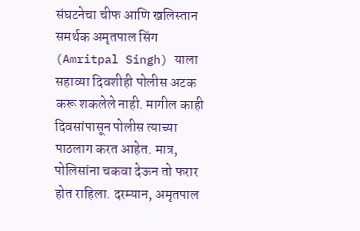संघटनेचा चीफ आणि खलिस्तान समर्थक अमृतपाल सिंग (Amritpal Singh) याला सहाव्या दिवशीही पोलीस अटक करू शकलेले नाही. मागील काही दिवसांपासून पोलीस त्याच्या पाठलाग करत आहेत. मात्र, पोलिसांना चकवा देऊन तो फरार होत राहिला. दरम्यान, अमृतपाल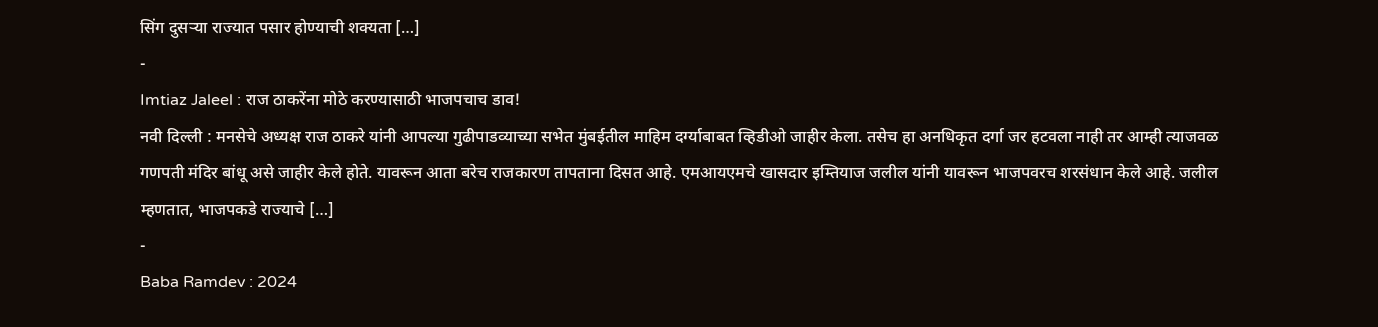सिंग दुसऱ्या राज्यात पसार होण्याची शक्यता […]
-
Imtiaz Jaleel : राज ठाकरेंना मोठे करण्यासाठी भाजपचाच डाव!
नवी दिल्ली : मनसेचे अध्यक्ष राज ठाकरे यांनी आपल्या गुढीपाडव्याच्या सभेत मुंबईतील माहिम दर्ग्याबाबत व्हिडीओ जाहीर केला. तसेच हा अनधिकृत दर्गा जर हटवला नाही तर आम्ही त्याजवळ गणपती मंदिर बांधू असे जाहीर केले होते. यावरून आता बरेच राजकारण तापताना दिसत आहे. एमआयएमचे खासदार इम्तियाज जलील यांनी यावरून भाजपवरच शरसंधान केले आहे. जलील म्हणतात, भाजपकडे राज्याचे […]
-
Baba Ramdev : 2024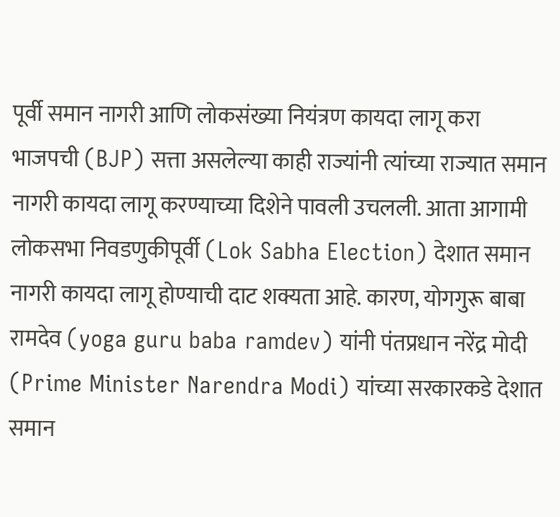पूर्वी समान नागरी आणि लोकसंख्या नियंत्रण कायदा लागू करा
भाजपची (BJP) सत्ता असलेल्या काही राज्यांनी त्यांच्या राज्यात समान नागरी कायदा लागू करण्याच्या दिशेने पावली उचलली. आता आगामी लोकसभा निवडणुकीपूर्वी (Lok Sabha Election) देशात समान नागरी कायदा लागू होण्याची दाट शक्यता आहे. कारण, योगगुरू बाबा रामदेव (yoga guru baba ramdev) यांनी पंतप्रधान नरेंद्र मोदी (Prime Minister Narendra Modi) यांच्या सरकारकडे देशात समान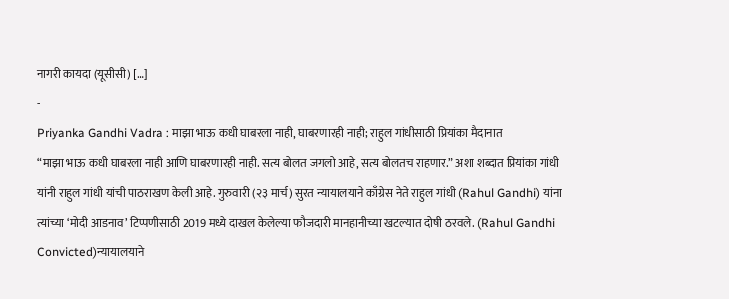नागरी कायदा (यूसीसी) […]
-
Priyanka Gandhi Vadra : माझा भाऊ कधी घाबरला नाही, घाबरणारही नाही; राहुल गांधीसाठी प्रियांका मैदानात
“माझा भाऊ कधी घाबरला नाही आणि घाबरणारही नाही. सत्य बोलत जगलो आहे, सत्य बोलतच राहणार.” अशा शब्दात प्रियांका गांधी यांनी राहुल गांधी यांची पाठराखण केली आहे. गुरुवारी (२३ मार्च) सुरत न्यायालयाने काँग्रेस नेते राहुल गांधी (Rahul Gandhi) यांना त्यांच्या ‘मोदी आडनाव’ टिप्पणीसाठी 2019 मध्ये दाखल केलेल्या फौजदारी मानहानीच्या खटल्यात दोषी ठरवले. (Rahul Gandhi Convicted)न्यायालयाने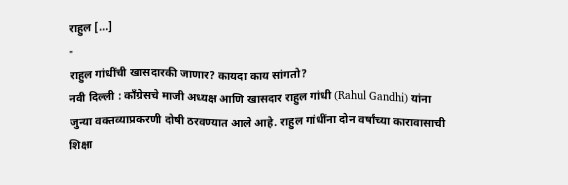राहुल […]
-
राहुल गांधींची खासदारकी जाणार? कायदा काय सांगतो?
नवी दिल्ली : काँग्रेसचे माजी अध्यक्ष आणि खासदार राहुल गांधी (Rahul Gandhi) यांना जुन्या वक्तव्याप्रकरणी दोषी ठरवण्यात आले आहे. राहुल गांधींना दोन वर्षांच्या कारावासाची शिक्षा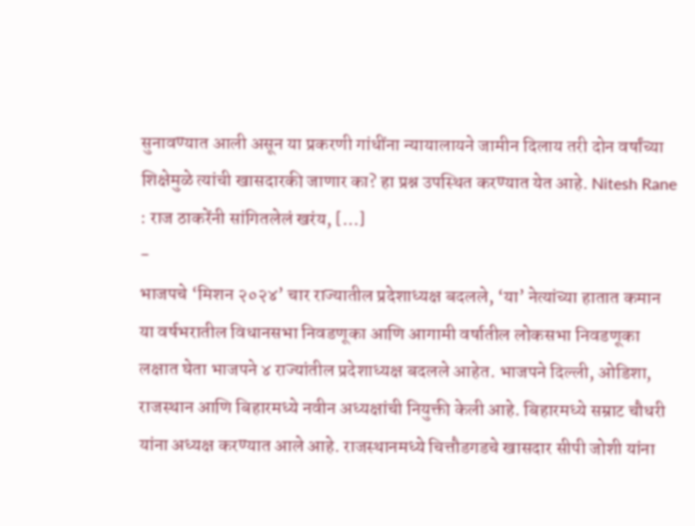सुनावण्यात आली असून या प्रकरणी गांधींना न्यायालायने जामीन दिलाय तरी दोन वर्षांच्या शिक्षेमुळे त्यांची खासदारकी जाणार का? हा प्रश्न उपस्थित करण्यात येत आहे. Nitesh Rane : राज ठाकरेंनी सांगितलेलं खरंय, […]
-
भाजपचे ‘मिशन २०२४’ चार राज्यातील प्रदेशाध्यक्ष बदलले, ‘या’ नेत्यांच्या हातात कमान
या वर्षभरातील विधानसभा निवडणूका आणि आगामी वर्षातील लोकसभा निवडणूका लक्षात घेता भाजपने ४ राज्यांतील प्रदेशाध्यक्ष बदलले आहेत. भाजपने दिल्ली, ओडिशा, राजस्थान आणि बिहारमध्ये नवीन अध्यक्षांची नियुक्ती केली आहे. बिहारमध्ये सम्राट चौधरी यांना अध्यक्ष करण्यात आले आहे. राजस्थानमध्ये चित्तौडगडचे खासदार सीपी जोशी यांना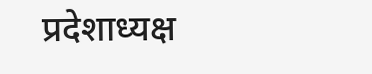प्रदेशाध्यक्ष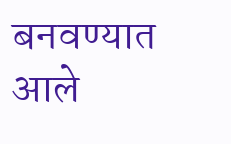बनवण्यात आले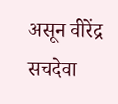असून वीरेंद्र सचदेवा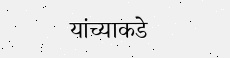यांच्याकडे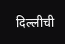दिल्लीची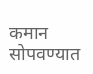कमान सोपवण्यात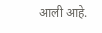आली आहे.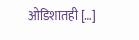ओडिशातही […]